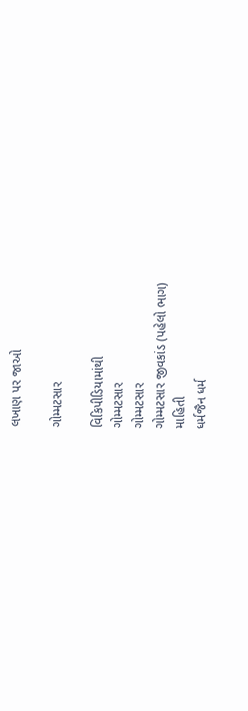લખાણ પર જાઓ

ગોમ્મટસાર

વિકિપીડિયામાંથી
ગોમ્મટસાર
ગોમ્મટસાર
ગોમ્મટસાર જીવકાંડ (પહેલો ભાગ)
માહિતી
ધર્મજૈન ધર્મ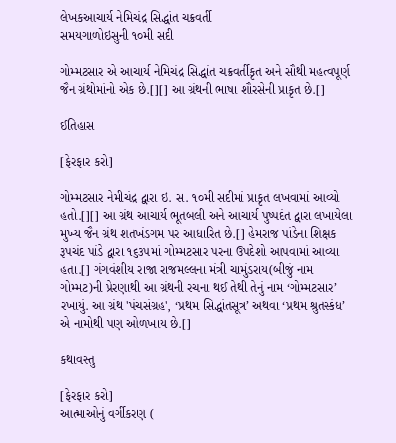લેખકઆચાર્ય નેમિચંદ્ર સિદ્ધાંત ચક્રવર્તી
સમયગાળોઇસુની ૧૦મી સદી

ગોમ્મટસાર એ આચાર્ય નેમિચંદ્ર સિદ્ધાંત ચક્રવર્તીકૃત અને સૌથી મહત્વપૂર્ણ જૈન ગ્રંથોમાંનો એક છે.[][] આ ગ્રંથની ભાષા શૌરસેની પ્રાકૃત છે.[]

ઈતિહાસ

[ફેરફાર કરો]

ગોમ્મટસાર નેમીચંદ્ર દ્વારા ઇ. સ. ૧૦મી સદીમાં પ્રાકૃત લખવામાં આવ્યો હતો.[][] આ ગ્રંથ આચાર્ય ભૂતબલી અને આચાર્ય પુષ્પદંત દ્વારા લખાયેલા મુખ્ય જૈન ગ્રંથ શતખંડગમ પર આધારિત છે.[] હેમરાજ પાંડેના શિક્ષક રૂપચંદ પાંડે દ્વારા ૧૬૩૫માં ગોમ્મટસાર પરના ઉપદેશો આપવામાં આવ્યા હતા.[] ગંગવંશીય રાજા રાજમલ્લના મંત્રી ચામુંડરાય(બીજું નામ ગોમ્મટ)ની પ્રેરણાથી આ ગ્રંથની રચના થઈ તેથી તેનું નામ ‘ગોમ્મટસાર’ રખાયું. આ ગ્રંથ 'પંચસંગ્રહ', ‘પ્રથમ સિદ્ધાંતસૂત્ર’ અથવા ‘પ્રથમ શ્રુતસ્કંધ’ એ નામોથી પણ ઓળખાય છે.[]

કથાવસ્તુ

[ફેરફાર કરો]
આત્માઓનું વર્ગીકરણ (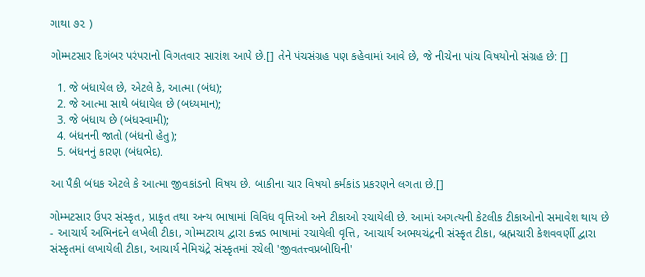ગાથા ૭૨ )

ગોમ્મટસાર દિગંબર પરંપરાનો વિગતવાર સારાંશ આપે છે.[] તેને પંચસંગ્રહ પણ કહેવામાં આવે છે, જે નીચેના પાંચ વિષયોનો સંગ્રહ છે: []

  1. જે બંધાયેલ છે, એટલે કે, આત્મા (બંધ);
  2. જે આત્મા સાથે બંધાયેલ છે (બધ્યમાન);
  3. જે બંધાય છે (બંધસ્વામી);
  4. બંધનની જાતો (બંધનો હેતુ);
  5. બંધનનું કારણ (બંધભેદ).

આ પૈકી બંધક એટલે કે આત્મા જીવકાંડનો વિષય છે. બાકીના ચાર વિષયો કર્મકાંડ પ્રકરણને લગતા છે.[]

ગોમ્મટસાર ઉપર સંસ્કૃત, પ્રાકૃત તથા અન્ય ભાષામાં વિવિધ વૃત્તિઓ અને ટીકાઓ રચાયેલી છે. આમાં અગત્યની કેટલીક ટીકાઓનો સમાવેશ થાય છે - આચાર્ય અભિનંદને લખેલી ટીકા, ગોમ્મટરાય દ્વારા કન્નડ ભાષામાં રચાયેલી વૃત્તિ, આચાર્ય અભયચંદ્રની સંસ્કૃત ટીકા, બ્રહ્મચારી કેશવવર્ણી દ્વારા સંસ્કૃતમાં લખાયેલી ટીકા, આચાર્ય નેમિચંદ્રે સંસ્કૃતમાં રચેલી 'જીવતત્ત્વપ્રબોધિની'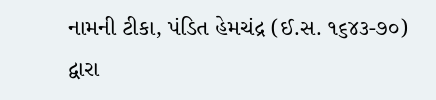નામની ટીકા, પંડિત હેમચંદ્ર (ઈ.સ. ૧૬૪૩-૭૦) દ્વારા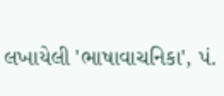લખાયેલી 'ભાષાવાચનિકા', પં.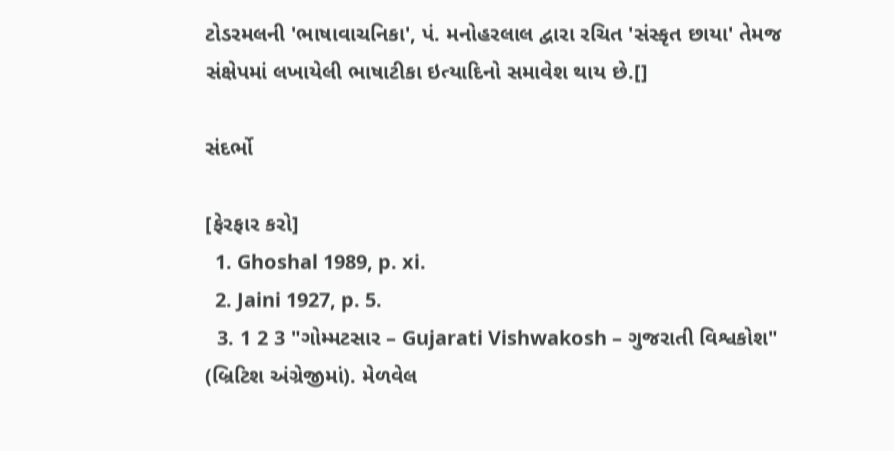ટોડરમલની 'ભાષાવાચનિકા', પં. મનોહરલાલ દ્વારા રચિત 'સંસ્કૃત છાયા' તેમજ સંક્ષેપમાં લખાયેલી ભાષાટીકા ઇત્યાદિનો સમાવેશ થાય છે.[]

સંદર્ભો

[ફેરફાર કરો]
  1. Ghoshal 1989, p. xi.
  2. Jaini 1927, p. 5.
  3. 1 2 3 "ગોમ્મટસાર – Gujarati Vishwakosh – ગુજરાતી વિશ્વકોશ" (બ્રિટિશ અંગ્રેજીમાં). મેળવેલ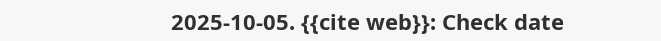2025-10-05. {{cite web}}: Check date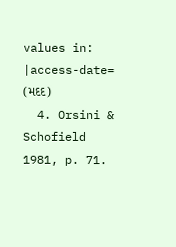values in: |access-date= (મદદ)
  4. Orsini & Schofield 1981, p. 71.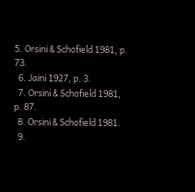5. Orsini & Schofield 1981, p. 73.
  6. Jaini 1927, p. 3.
  7. Orsini & Schofield 1981, p. 87.
  8. Orsini & Schofield 1981.
  9.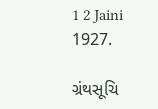1 2 Jaini 1927.

ગ્રંથસૂચિ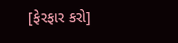[ફેરફાર કરો]